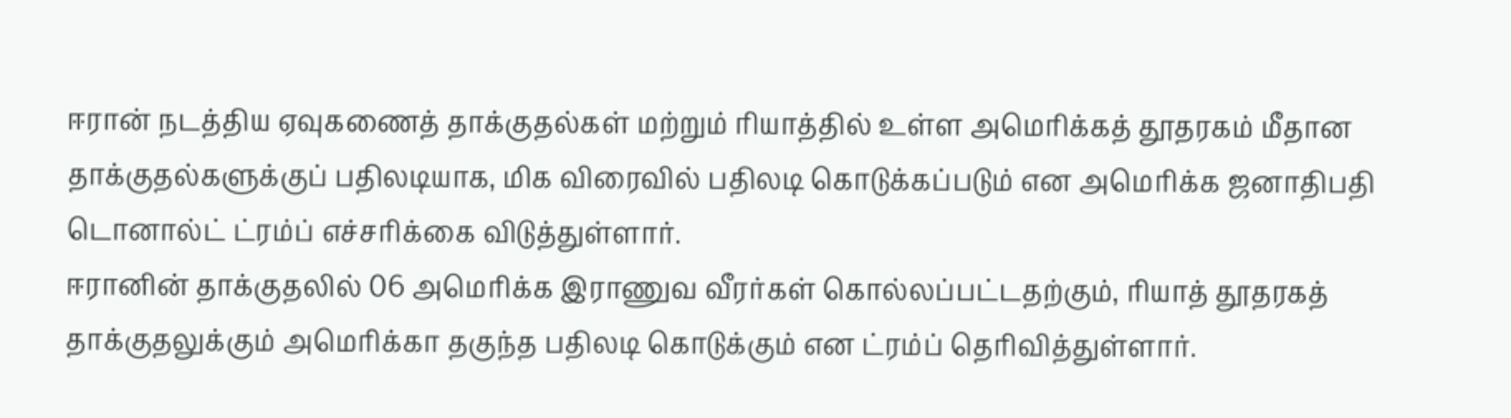ஈரான் நடத்திய ஏவுகணைத் தாக்குதல்கள் மற்றும் ரியாத்தில் உள்ள அமெரிக்கத் தூதரகம் மீதான தாக்குதல்களுக்குப் பதிலடியாக, மிக விரைவில் பதிலடி கொடுக்கப்படும் என அமெரிக்க ஜனாதிபதி டொனால்ட் ட்ரம்ப் எச்சரிக்கை விடுத்துள்ளார்.
ஈரானின் தாக்குதலில் 06 அமெரிக்க இராணுவ வீரர்கள் கொல்லப்பட்டதற்கும், ரியாத் தூதரகத் தாக்குதலுக்கும் அமெரிக்கா தகுந்த பதிலடி கொடுக்கும் என ட்ரம்ப் தெரிவித்துள்ளார்.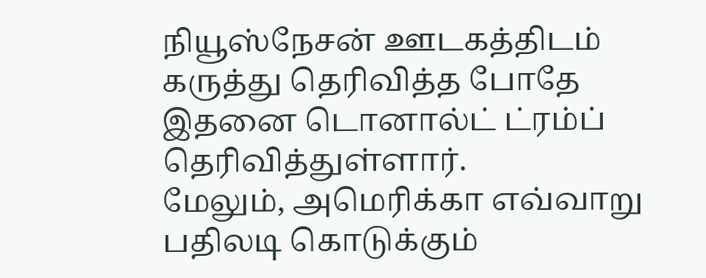நியூஸ்நேசன் ஊடகத்திடம் கருத்து தெரிவித்த போதே இதனை டொனால்ட் ட்ரம்ப் தெரிவித்துள்ளார்.
மேலும், அமெரிக்கா எவ்வாறு பதிலடி கொடுக்கும்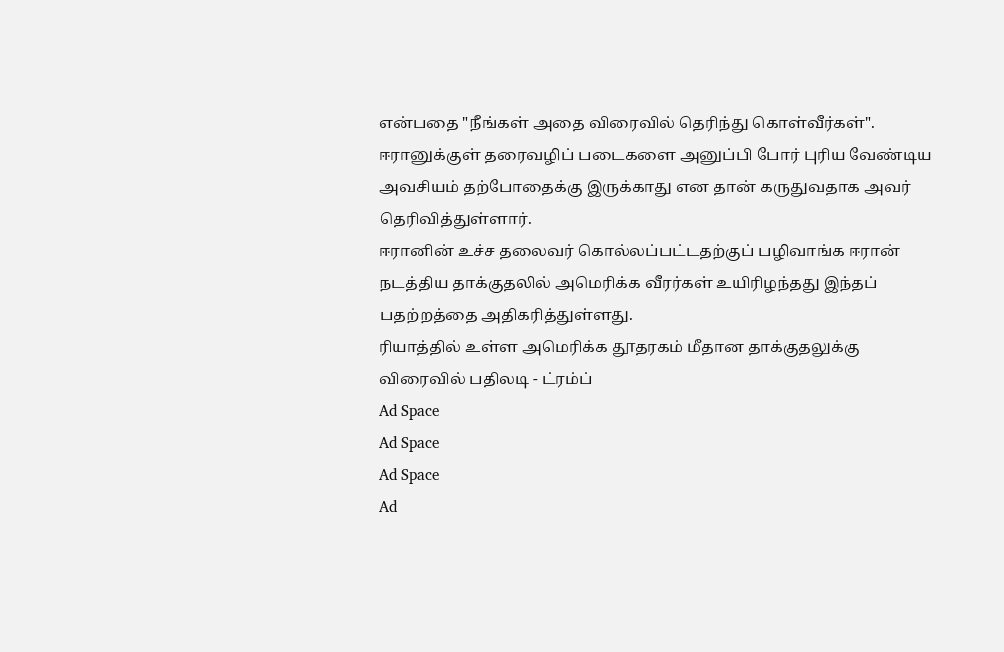என்பதை "நீங்கள் அதை விரைவில் தெரிந்து கொள்வீர்கள்". ஈரானுக்குள் தரைவழிப் படைகளை அனுப்பி போர் புரிய வேண்டிய அவசியம் தற்போதைக்கு இருக்காது என தான் கருதுவதாக அவர் தெரிவித்துள்ளார்.
ஈரானின் உச்ச தலைவர் கொல்லப்பட்டதற்குப் பழிவாங்க ஈரான் நடத்திய தாக்குதலில் அமெரிக்க வீரர்கள் உயிரிழந்தது இந்தப் பதற்றத்தை அதிகரித்துள்ளது.
ரியாத்தில் உள்ள அமெரிக்க தூதரகம் மீதான தாக்குதலுக்கு விரைவில் பதிலடி - ட்ரம்ப்
Ad Space
Ad Space
Ad Space
Ad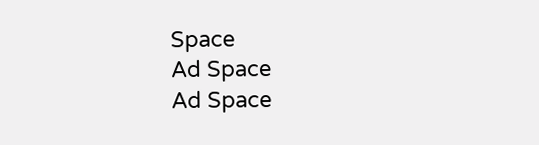Space
Ad Space
Ad Space